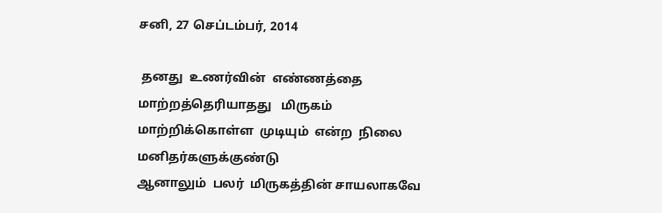சனி, 27 செப்டம்பர், 2014

 தனது  உணர்வின்  எண்ணத்தை  மாற்றத்தெரியாதது   மிருகம்
மாற்றிக்கொள்ள  முடியும்  என்ற  நிலை  மனிதர்களுக்குண்டு
ஆனாலும்  பலர்  மிருகத்தின் சாயலாகவே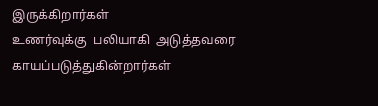இருக்கிறார்கள்
உணர்வுக்கு  பலியாகி  அடுத்தவரை  காயப்படுத்துகின்றார்கள்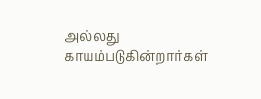அல்லது  காயம்படுகின்றார்கள்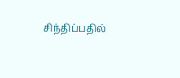சிந்திப்பதில்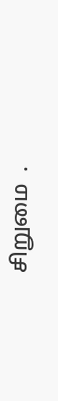சிறுமை  .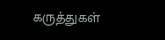கருத்துகள்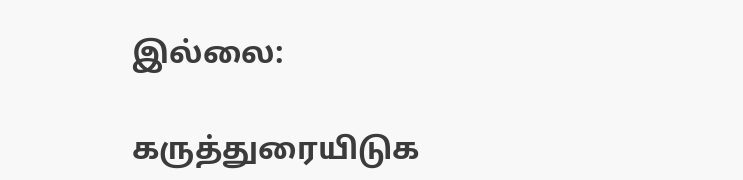இல்லை:

கருத்துரையிடுக